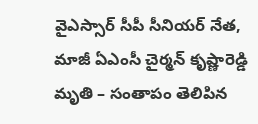వైఎస్సార్ సీపీ సీనియర్ నేత, మాజీ ఏఎంసీ చైర్మన్ కృష్ణారెడ్డి మృతి – సంతాపం తెలిపిన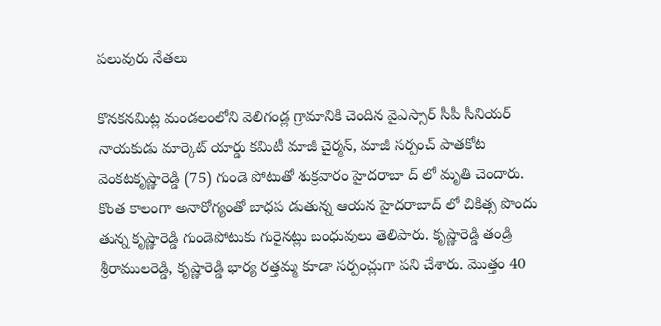పలువురు నేతలు

కొనకనమిట్ల మండలంలోని వెలిగండ్ల గ్రామానికి చెందిన వైఎస్సార్ సీపీ సీనియర్ నాయకుడు మార్కెట్ యార్డు కమిటీ మాజీ చైర్మన్, మాజీ సర్పంచ్ పాతకోట వెంకటకృష్ణారెడ్డి (75) గుండె పోటుతో శుక్రవారం హైదరాబా ద్ లో మృతి చెందారు. కొంత కాలంగా అనారోగ్యంతో బాధప డుతున్న ఆయన హైదరాబాద్ లో చికిత్స పొందు తున్న కృష్ణారెడ్డి గుండెపోటుకు గురైనట్లు బంధువులు తెలిపారు. కృష్ణారెడ్డి తండ్రి శ్రీరాములరెడ్డి, కృష్ణారెడ్డి భార్య రత్తమ్మ కూడా సర్పంచ్లుగా పని చేశారు. మొత్తం 40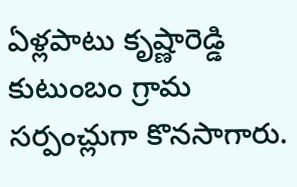ఏళ్లపాటు కృష్ణారెడ్డి కుటుంబం గ్రామ సర్పంచ్లుగా కొనసాగారు.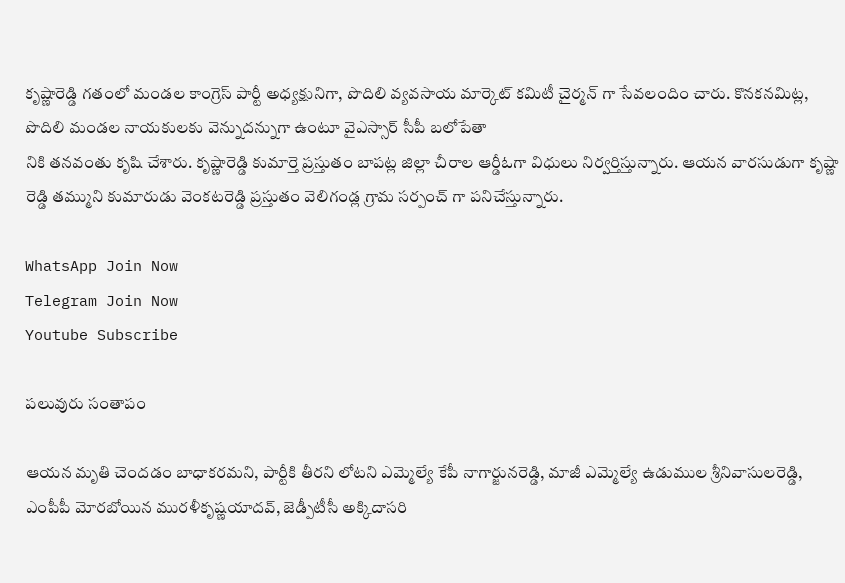కృష్ణారెడ్డి గతంలో మండల కాంగ్రెస్ పార్టీ అధ్యక్షునిగా, పొదిలి వ్యవసాయ మార్కెట్ కమిటీ చైర్మన్ గా సేవలందిం చారు. కొనకనమిట్ల, పొదిలి మండల నాయకులకు వెన్నుదన్నుగా ఉంటూ వైఎస్సార్ సీపీ బలోపేతా
నికి తనవంతు కృషి చేశారు. కృష్ణారెడ్డి కుమార్తె ప్రస్తుతం బాపట్ల జిల్లా చీరాల ఆర్డీఓగా విధులు నిర్వర్తిస్తున్నారు. ఆయన వారసుడుగా కృష్ణా రెడ్డి తమ్ముని కుమారుడు వెంకటరెడ్డి ప్రస్తుతం వెలిగండ్ల గ్రామ సర్పంచ్ గా పనిచేస్తున్నారు.

WhatsApp Join Now
Telegram Join Now
Youtube Subscribe

పలువురు సంతాపం

ఆయన మృతి చెందడం బాధాకరమని, పార్టీకి తీరని లోటని ఎమ్మెల్యే కేపీ నాగార్జునరెడ్డి, మాజీ ఎమ్మెల్యే ఉడుముల శ్రీనివాసులరెడ్డి, ఎంపీపీ మోరబోయిన మురళీకృష్ణయాదవ్, జెడ్పీటీసీ అక్కిదాసరి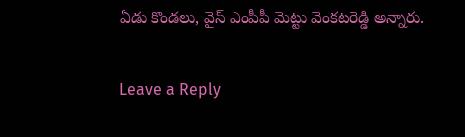ఏడు కొండలు, వైస్ ఎంపీపీ మెట్టు వెంకటరెడ్డి అన్నారు.

Leave a Reply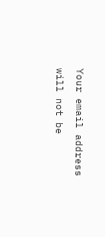Your email address will not be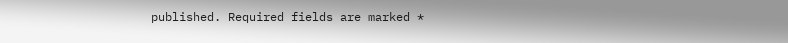published. Required fields are marked *